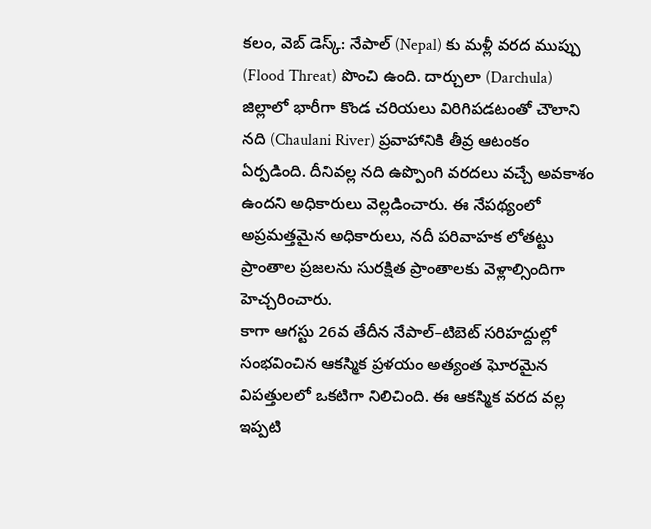కలం, వెబ్ డెస్క్: నేపాల్ (Nepal) కు మళ్లీ వరద ముప్పు (Flood Threat) పొంచి ఉంది. దార్చులా (Darchula) జిల్లాలో భారీగా కొండ చరియలు విరిగిపడటంతో చౌలాని నది (Chaulani River) ప్రవాహానికి తీవ్ర ఆటంకం ఏర్పడింది. దీనివల్ల నది ఉప్పొంగి వరదలు వచ్చే అవకాశం ఉందని అధికారులు వెల్లడించారు. ఈ నేపథ్యంలో అప్రమత్తమైన అధికారులు, నదీ పరివాహక లోతట్టు ప్రాంతాల ప్రజలను సురక్షిత ప్రాంతాలకు వెళ్లాల్సిందిగా హెచ్చరించారు.
కాగా ఆగస్టు 26వ తేదీన నేపాల్–టిబెట్ సరిహద్దుల్లో సంభవించిన ఆకస్మిక ప్రళయం అత్యంత ఘోరమైన విపత్తులలో ఒకటిగా నిలిచింది. ఈ ఆకస్మిక వరద వల్ల ఇప్పటి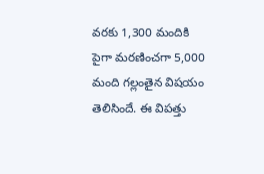వరకు 1,300 మందికి పైగా మరణించగా 5,000 మంది గల్లంతైన విషయం తెలిసిందే. ఈ విపత్తు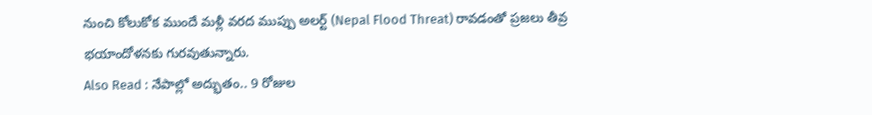నుంచి కోలుకోక ముందే మళ్లీ వరద ముప్పు అలర్ట్ (Nepal Flood Threat) రావడంతో ప్రజలు తీవ్ర భయాందోళనకు గురవుతున్నారు.
Also Read : నేపాల్లో అద్భుతం.. 9 రోజుల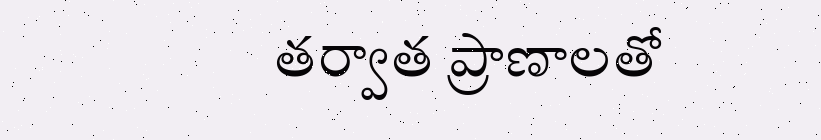తర్వాత ప్రాణాలతో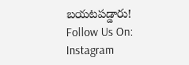బయటపడ్డారు!
Follow Us On: Instagram